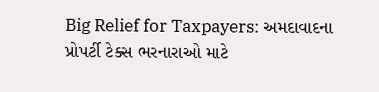Big Relief for Taxpayers: અમદાવાદના પ્રોપર્ટી ટેક્સ ભરનારાઓ માટે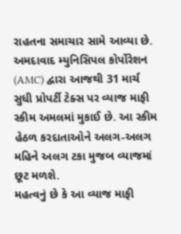રાહતના સમાચાર સામે આવ્યા છે. અમદાવાદ મ્યુનિસિપલ કોર્પોરેશન (AMC) દ્વારા આજથી 31 માર્ચ સુધી પ્રોપર્ટી ટેક્સ પર વ્યાજ માફી સ્કીમ અમલમાં મુકાઈ છે. આ સ્કીમ હેઠળ કરદાતાઓને અલગ-અલગ મહિને અલગ ટકા મુજબ વ્યાજમાં છૂટ મળશે.
મહત્વનું છે કે આ વ્યાજ માફી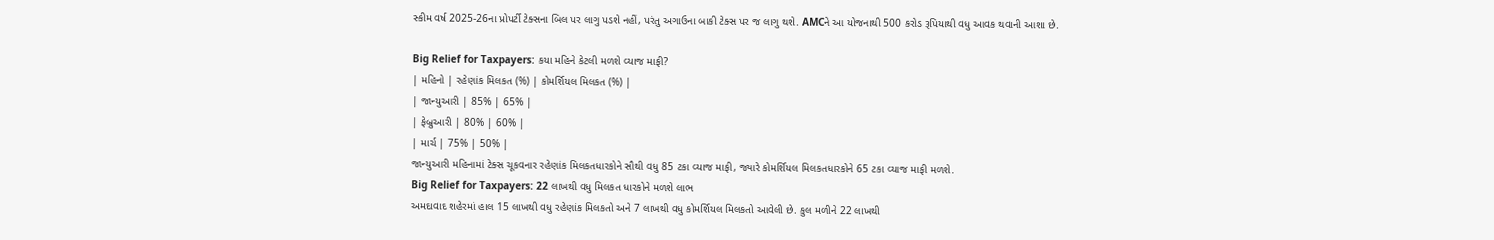સ્કીમ વર્ષ 2025-26ના પ્રોપર્ટી ટેક્સના બિલ પર લાગુ પડશે નહીં, પરંતુ અગાઉના બાકી ટેક્સ પર જ લાગુ થશે. AMCને આ યોજનાથી 500 કરોડ રૂપિયાથી વધુ આવક થવાની આશા છે.

Big Relief for Taxpayers: કયા મહિને કેટલી મળશે વ્યાજ માફી?
| મહિનો | રહેણાંક મિલકત (%) | કોમર્શિયલ મિલકત (%) |
| જાન્યુઆરી | 85% | 65% |
| ફેબ્રુઆરી | 80% | 60% |
| માર્ચ | 75% | 50% |
જાન્યુઆરી મહિનામાં ટેક્સ ચૂકવનાર રહેણાંક મિલકતધારકોને સૌથી વધુ 85 ટકા વ્યાજ માફી, જ્યારે કોમર્શિયલ મિલકતધારકોને 65 ટકા વ્યાજ માફી મળશે.
Big Relief for Taxpayers: 22 લાખથી વધુ મિલકત ધારકોને મળશે લાભ
અમદાવાદ શહેરમાં હાલ 15 લાખથી વધુ રહેણાંક મિલકતો અને 7 લાખથી વધુ કોમર્શિયલ મિલકતો આવેલી છે. કુલ મળીને 22 લાખથી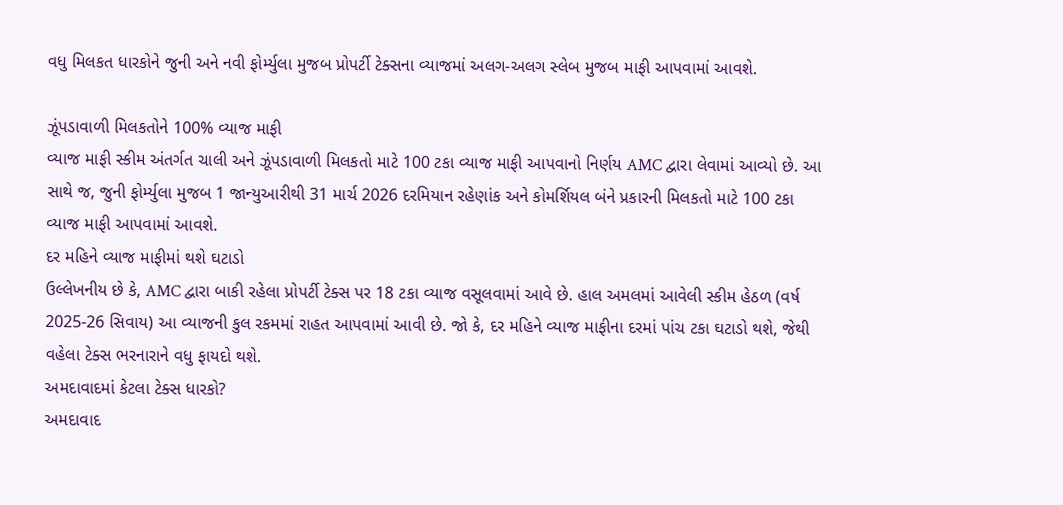વધુ મિલકત ધારકોને જુની અને નવી ફોર્મ્યુલા મુજબ પ્રોપર્ટી ટેક્સના વ્યાજમાં અલગ-અલગ સ્લેબ મુજબ માફી આપવામાં આવશે.

ઝૂંપડાવાળી મિલકતોને 100% વ્યાજ માફી
વ્યાજ માફી સ્કીમ અંતર્ગત ચાલી અને ઝૂંપડાવાળી મિલકતો માટે 100 ટકા વ્યાજ માફી આપવાનો નિર્ણય AMC દ્વારા લેવામાં આવ્યો છે. આ સાથે જ, જુની ફોર્મ્યુલા મુજબ 1 જાન્યુઆરીથી 31 માર્ચ 2026 દરમિયાન રહેણાંક અને કોમર્શિયલ બંને પ્રકારની મિલકતો માટે 100 ટકા વ્યાજ માફી આપવામાં આવશે.
દર મહિને વ્યાજ માફીમાં થશે ઘટાડો
ઉલ્લેખનીય છે કે, AMC દ્વારા બાકી રહેલા પ્રોપર્ટી ટેક્સ પર 18 ટકા વ્યાજ વસૂલવામાં આવે છે. હાલ અમલમાં આવેલી સ્કીમ હેઠળ (વર્ષ 2025-26 સિવાય) આ વ્યાજની કુલ રકમમાં રાહત આપવામાં આવી છે. જો કે, દર મહિને વ્યાજ માફીના દરમાં પાંચ ટકા ઘટાડો થશે, જેથી વહેલા ટેક્સ ભરનારાને વધુ ફાયદો થશે.
અમદાવાદમાં કેટલા ટેક્સ ધારકો?
અમદાવાદ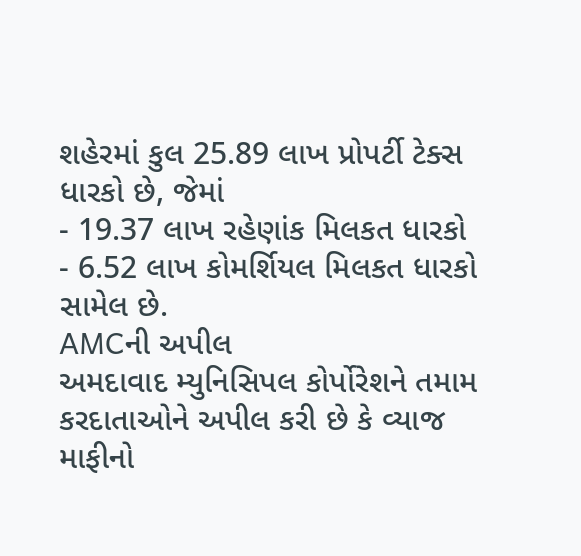શહેરમાં કુલ 25.89 લાખ પ્રોપર્ટી ટેક્સ ધારકો છે, જેમાં
- 19.37 લાખ રહેણાંક મિલકત ધારકો
- 6.52 લાખ કોમર્શિયલ મિલકત ધારકો સામેલ છે.
AMCની અપીલ
અમદાવાદ મ્યુનિસિપલ કોર્પોરેશને તમામ કરદાતાઓને અપીલ કરી છે કે વ્યાજ માફીનો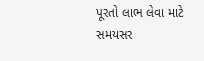પૂરતો લાભ લેવા માટે સમયસર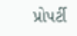પ્રોપર્ટી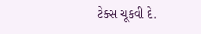ટેક્સ ચૂકવી દે.